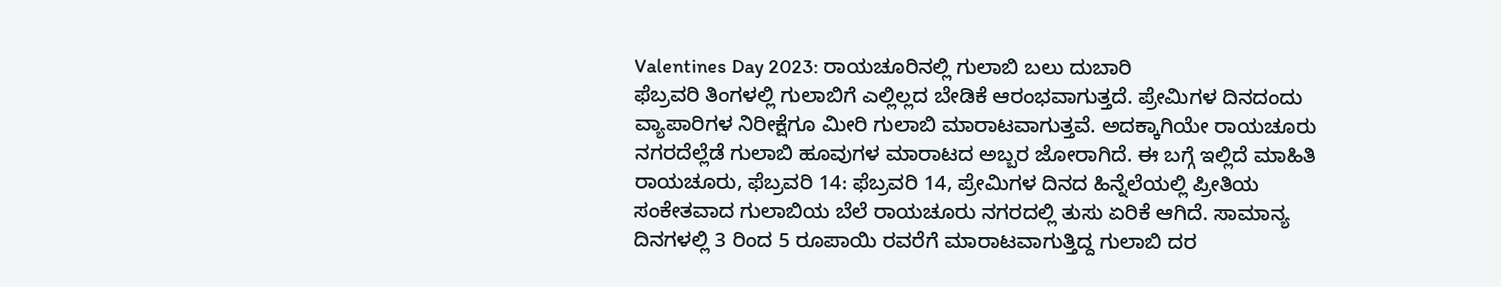Valentines Day 2023: ರಾಯಚೂರಿನಲ್ಲಿ ಗುಲಾಬಿ ಬಲು ದುಬಾರಿ
ಫೆಬ್ರವರಿ ತಿಂಗಳಲ್ಲಿ ಗುಲಾಬಿಗೆ ಎಲ್ಲಿಲ್ಲದ ಬೇಡಿಕೆ ಆರಂಭವಾಗುತ್ತದೆ. ಪ್ರೇಮಿಗಳ ದಿನದಂದು ವ್ಯಾಪಾರಿಗಳ ನಿರೀಕ್ಷೆಗೂ ಮೀರಿ ಗುಲಾಬಿ ಮಾರಾಟವಾಗುತ್ತವೆ. ಅದಕ್ಕಾಗಿಯೇ ರಾಯಚೂರು ನಗರದೆಲ್ಲೆಡೆ ಗುಲಾಬಿ ಹೂವುಗಳ ಮಾರಾಟದ ಅಬ್ಬರ ಜೋರಾಗಿದೆ. ಈ ಬಗ್ಗೆ ಇಲ್ಲಿದೆ ಮಾಹಿತಿ
ರಾಯಚೂರು, ಫೆಬ್ರವರಿ 14: ಫೆಬ್ರವರಿ 14, ಪ್ರೇಮಿಗಳ ದಿನದ ಹಿನ್ನೆಲೆಯಲ್ಲಿ ಪ್ರೀತಿಯ ಸಂಕೇತವಾದ ಗುಲಾಬಿಯ ಬೆಲೆ ರಾಯಚೂರು ನಗರದಲ್ಲಿ ತುಸು ಏರಿಕೆ ಆಗಿದೆ. ಸಾಮಾನ್ಯ ದಿನಗಳಲ್ಲಿ 3 ರಿಂದ 5 ರೂಪಾಯಿ ರವರೆಗೆ ಮಾರಾಟವಾಗುತ್ತಿದ್ದ ಗುಲಾಬಿ ದರ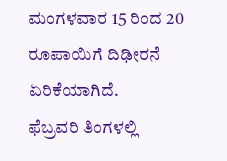ಮಂಗಳವಾರ 15 ರಿಂದ 20 ರೂಪಾಯಿಗೆ ದಿಢೀರನೆ ಏರಿಕೆಯಾಗಿದೆ.
ಫೆಬ್ರವರಿ ತಿಂಗಳಲ್ಲಿ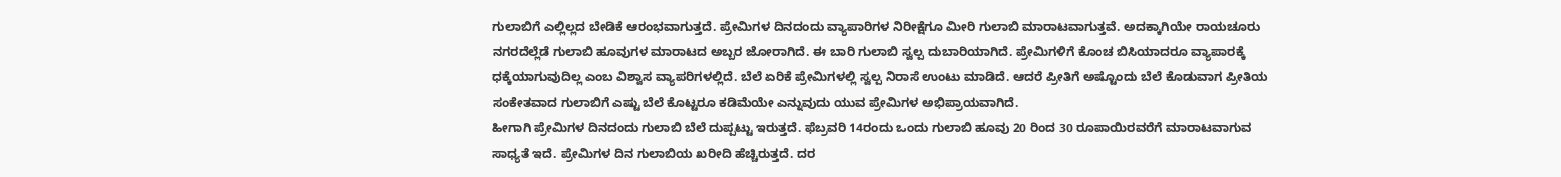ಗುಲಾಬಿಗೆ ಎಲ್ಲಿಲ್ಲದ ಬೇಡಿಕೆ ಆರಂಭವಾಗುತ್ತದೆ. ಪ್ರೇಮಿಗಳ ದಿನದಂದು ವ್ಯಾಪಾರಿಗಳ ನಿರೀಕ್ಷೆಗೂ ಮೀರಿ ಗುಲಾಬಿ ಮಾರಾಟವಾಗುತ್ತವೆ. ಅದಕ್ಕಾಗಿಯೇ ರಾಯಚೂರು ನಗರದೆಲ್ಲೆಡೆ ಗುಲಾಬಿ ಹೂವುಗಳ ಮಾರಾಟದ ಅಬ್ಬರ ಜೋರಾಗಿದೆ. ಈ ಬಾರಿ ಗುಲಾಬಿ ಸ್ವಲ್ಪ ದುಬಾರಿಯಾಗಿದೆ. ಪ್ರೇಮಿಗಳಿಗೆ ಕೊಂಚ ಬಿಸಿಯಾದರೂ ವ್ಯಾಪಾರಕ್ಕೆ ಧಕ್ಕೆಯಾಗುವುದಿಲ್ಲ ಎಂಬ ವಿಶ್ವಾಸ ವ್ಯಾಪರಿಗಳಲ್ಲಿದೆ. ಬೆಲೆ ಏರಿಕೆ ಪ್ರೇಮಿಗಳಲ್ಲಿ ಸ್ವಲ್ಪ ನಿರಾಸೆ ಉಂಟು ಮಾಡಿದೆ. ಆದರೆ ಪ್ರೀತಿಗೆ ಅಷ್ಟೊಂದು ಬೆಲೆ ಕೊಡುವಾಗ ಪ್ರೀತಿಯ ಸಂಕೇತವಾದ ಗುಲಾಬಿಗೆ ಎಷ್ಟು ಬೆಲೆ ಕೊಟ್ಟರೂ ಕಡಿಮೆಯೇ ಎನ್ನುವುದು ಯುವ ಪ್ರೇಮಿಗಳ ಅಭಿಪ್ರಾಯವಾಗಿದೆ.
ಹೀಗಾಗಿ ಪ್ರೇಮಿಗಳ ದಿನದಂದು ಗುಲಾಬಿ ಬೆಲೆ ದುಪ್ಪಟ್ಟು ಇರುತ್ತದೆ. ಫೆಬ್ರವರಿ 14ರಂದು ಒಂದು ಗುಲಾಬಿ ಹೂವು 20 ರಿಂದ 30 ರೂಪಾಯಿರವರೆಗೆ ಮಾರಾಟವಾಗುವ ಸಾಧ್ಯತೆ ಇದೆ. ಪ್ರೇಮಿಗಳ ದಿನ ಗುಲಾಬಿಯ ಖರೀದಿ ಹೆಚ್ಚಿರುತ್ತದೆ. ದರ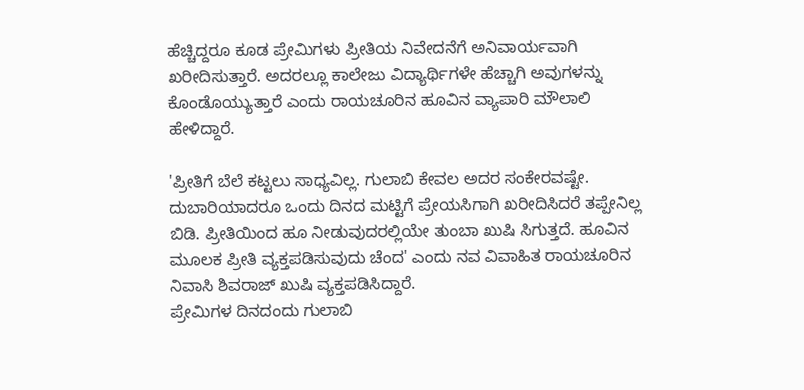ಹೆಚ್ಚಿದ್ದರೂ ಕೂಡ ಪ್ರೇಮಿಗಳು ಪ್ರೀತಿಯ ನಿವೇದನೆಗೆ ಅನಿವಾರ್ಯವಾಗಿ ಖರೀದಿಸುತ್ತಾರೆ. ಅದರಲ್ಲೂ ಕಾಲೇಜು ವಿದ್ಯಾರ್ಥಿಗಳೇ ಹೆಚ್ಚಾಗಿ ಅವುಗಳನ್ನು ಕೊಂಡೊಯ್ಯುತ್ತಾರೆ ಎಂದು ರಾಯಚೂರಿನ ಹೂವಿನ ವ್ಯಾಪಾರಿ ಮೌಲಾಲಿ ಹೇಳಿದ್ದಾರೆ.

'ಪ್ರೀತಿಗೆ ಬೆಲೆ ಕಟ್ಟಲು ಸಾಧ್ಯವಿಲ್ಲ. ಗುಲಾಬಿ ಕೇವಲ ಅದರ ಸಂಕೇರವಷ್ಟೇ. ದುಬಾರಿಯಾದರೂ ಒಂದು ದಿನದ ಮಟ್ಟಿಗೆ ಪ್ರೇಯಸಿಗಾಗಿ ಖರೀದಿಸಿದರೆ ತಪ್ಪೇನಿಲ್ಲ ಬಿಡಿ. ಪ್ರೀತಿಯಿಂದ ಹೂ ನೀಡುವುದರಲ್ಲಿಯೇ ತುಂಬಾ ಖುಷಿ ಸಿಗುತ್ತದೆ. ಹೂವಿನ ಮೂಲಕ ಪ್ರೀತಿ ವ್ಯಕ್ತಪಡಿಸುವುದು ಚೆಂದ' ಎಂದು ನವ ವಿವಾಹಿತ ರಾಯಚೂರಿನ ನಿವಾಸಿ ಶಿವರಾಜ್ ಖುಷಿ ವ್ಯಕ್ತಪಡಿಸಿದ್ದಾರೆ.
ಪ್ರೇಮಿಗಳ ದಿನದಂದು ಗುಲಾಬಿ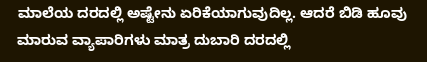ಮಾಲೆಯ ದರದಲ್ಲಿ ಅಷ್ಟೇನು ಏರಿಕೆಯಾಗುವುದಿಲ್ಲ. ಆದರೆ ಬಿಡಿ ಹೂವು ಮಾರುವ ವ್ಯಾಪಾರಿಗಳು ಮಾತ್ರ ದುಬಾರಿ ದರದಲ್ಲಿ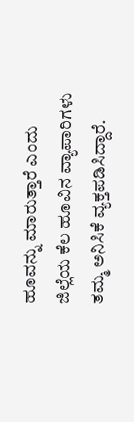ಹೂವನ್ನು ಮಾರುತ್ತಾರೆ ಎಂದು ಜಿಲ್ಲೆಯ ಕೆಲ ಹೂವಿನ ವ್ಯಾಪಾರಿಗಳು ತಮ್ಮ ಅನಿಸಿಕೆ ವ್ಯಕ್ತಪಡಿಸಿದ್ದಾರೆ.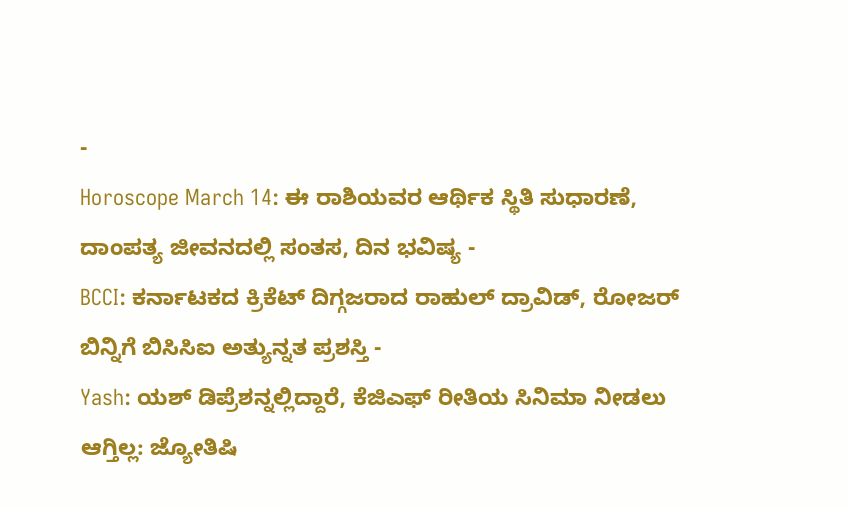-
Horoscope March 14: ಈ ರಾಶಿಯವರ ಆರ್ಥಿಕ ಸ್ಥಿತಿ ಸುಧಾರಣೆ, ದಾಂಪತ್ಯ ಜೀವನದಲ್ಲಿ ಸಂತಸ, ದಿನ ಭವಿಷ್ಯ -
BCCI: ಕರ್ನಾಟಕದ ಕ್ರಿಕೆಟ್ ದಿಗ್ಗಜರಾದ ರಾಹುಲ್ ದ್ರಾವಿಡ್, ರೋಜರ್ ಬಿನ್ನಿಗೆ ಬಿಸಿಸಿಐ ಅತ್ಯುನ್ನತ ಪ್ರಶಸ್ತಿ -
Yash: ಯಶ್ ಡಿಪ್ರೆಶನ್ನಲ್ಲಿದ್ದಾರೆ, ಕೆಜಿಎಫ್ ರೀತಿಯ ಸಿನಿಮಾ ನೀಡಲು ಆಗ್ತಿಲ್ಲ: ಜ್ಯೋತಿಷಿ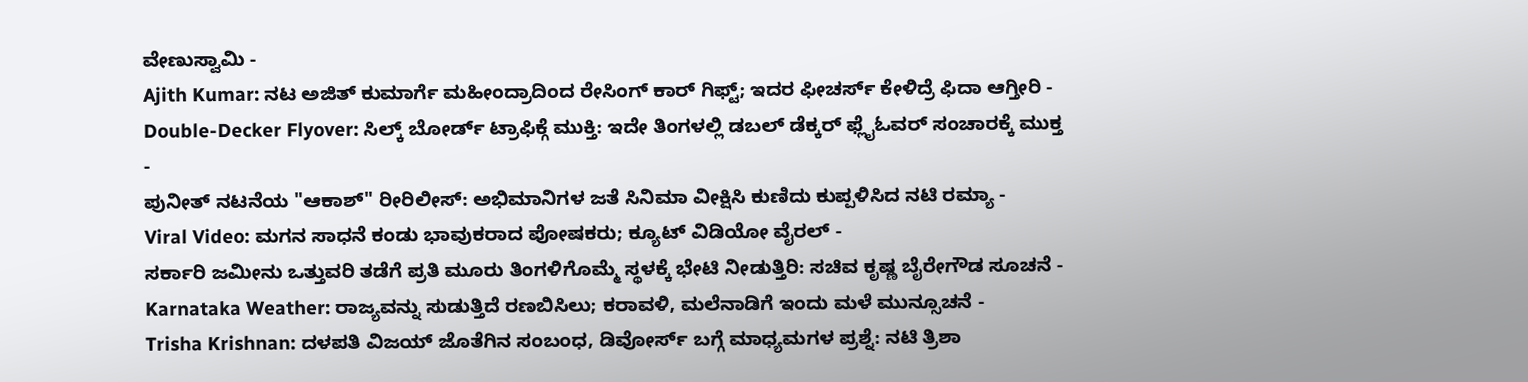ವೇಣುಸ್ವಾಮಿ -
Ajith Kumar: ನಟ ಅಜಿತ್ ಕುಮಾರ್ಗೆ ಮಹೀಂದ್ರಾದಿಂದ ರೇಸಿಂಗ್ ಕಾರ್ ಗಿಫ್ಟ್; ಇದರ ಫೀಚರ್ಸ್ ಕೇಳಿದ್ರೆ ಫಿದಾ ಆಗ್ತೀರಿ -
Double-Decker Flyover: ಸಿಲ್ಕ್ ಬೋರ್ಡ್ ಟ್ರಾಫಿಕ್ಗೆ ಮುಕ್ತಿ: ಇದೇ ತಿಂಗಳಲ್ಲಿ ಡಬಲ್ ಡೆಕ್ಕರ್ ಫ್ಲೈಓವರ್ ಸಂಚಾರಕ್ಕೆ ಮುಕ್ತ -
ಪುನೀತ್ ನಟನೆಯ "ಆಕಾಶ್" ರೀರಿಲೀಸ್: ಅಭಿಮಾನಿಗಳ ಜತೆ ಸಿನಿಮಾ ವೀಕ್ಷಿಸಿ ಕುಣಿದು ಕುಪ್ಪಳಿಸಿದ ನಟಿ ರಮ್ಯಾ -
Viral Video: ಮಗನ ಸಾಧನೆ ಕಂಡು ಭಾವುಕರಾದ ಪೋಷಕರು; ಕ್ಯೂಟ್ ವಿಡಿಯೋ ವೈರಲ್ -
ಸರ್ಕಾರಿ ಜಮೀನು ಒತ್ತುವರಿ ತಡೆಗೆ ಪ್ರತಿ ಮೂರು ತಿಂಗಳಿಗೊಮ್ಮೆ ಸ್ಥಳಕ್ಕೆ ಭೇಟಿ ನೀಡುತ್ತಿರಿ: ಸಚಿವ ಕೃಷ್ಣ ಬೈರೇಗೌಡ ಸೂಚನೆ -
Karnataka Weather: ರಾಜ್ಯವನ್ನು ಸುಡುತ್ತಿದೆ ರಣಬಿಸಿಲು; ಕರಾವಳಿ, ಮಲೆನಾಡಿಗೆ ಇಂದು ಮಳೆ ಮುನ್ಸೂಚನೆ -
Trisha Krishnan: ದಳಪತಿ ವಿಜಯ್ ಜೊತೆಗಿನ ಸಂಬಂಧ, ಡಿವೋರ್ಸ್ ಬಗ್ಗೆ ಮಾಧ್ಯಮಗಳ ಪ್ರಶ್ನೆ: ನಟಿ ತ್ರಿಶಾ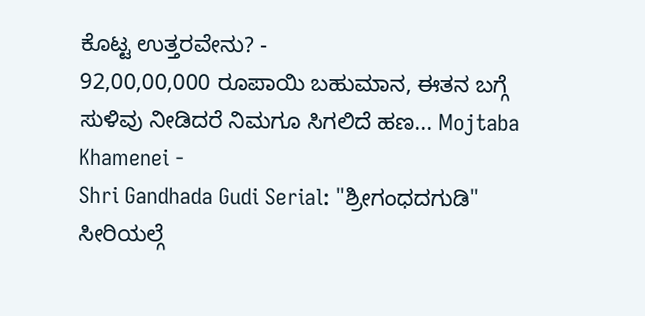ಕೊಟ್ಟ ಉತ್ತರವೇನು? -
92,00,00,000 ರೂಪಾಯಿ ಬಹುಮಾನ, ಈತನ ಬಗ್ಗೆ ಸುಳಿವು ನೀಡಿದರೆ ನಿಮಗೂ ಸಿಗಲಿದೆ ಹಣ... Mojtaba Khamenei -
Shri Gandhada Gudi Serial: "ಶ್ರೀಗಂಧದಗುಡಿ" ಸೀರಿಯಲ್ಗೆ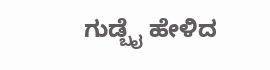ಗುಡ್ಬೈ ಹೇಳಿದ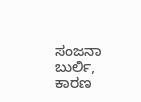ಸಂಜನಾ ಬುರ್ಲಿ, ಕಾರಣ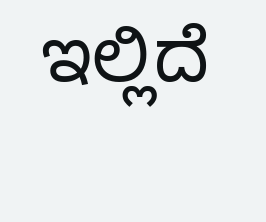ಇಲ್ಲಿದೆ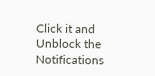Click it and Unblock the Notifications